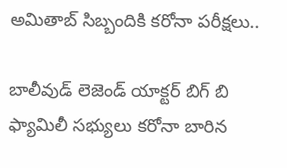అమితాబ్ సిబ్బందికి కరోనా పరీక్షలు..

బాలీవుడ్ లెజెండ్ యాక్టర్ బిగ్ బి ఫ్యామిలీ సభ్యులు కరోనా బారిన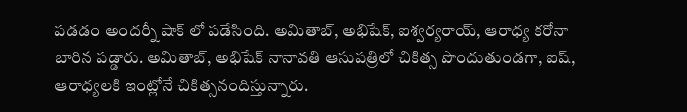పడడం అందర్నీ షాక్ లో పడేసింది. అమితాబ్, అభిషేక్, ఐశ్వ‌ర్య‌రాయ్, ఆరాధ్య క‌రోనా బారిన పడ్డారు. అమితాబ్, అభిషేక్ నానావ‌తి ఆసుప‌త్రిలో చికిత్స పొందుతుండ‌గా, ఐష్‌, ఆరాధ్యల‌కి ఇంట్లోనే చికిత్సనందిస్తున్నారు.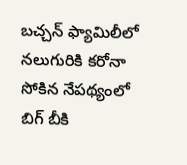బ‌చ్చ‌న్ ఫ్యామిలీలో న‌లుగురికి క‌రోనా సోకిన నేప‌థ్యంలో బిగ్ బీకి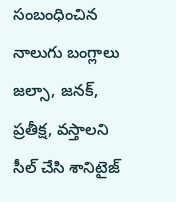సంబంధించిన నాలుగు బంగ్లాలు జ‌ల్సా, జ‌న‌క్‌, ప్ర‌తీక్ష‌, వ‌స్తాల‌ని సీల్ చేసి శానిటైజ్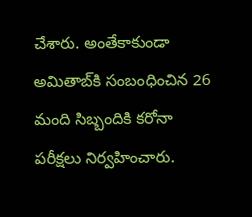చేశారు. అంతేకాకుండా అమితాబ్‌కి సంబంధించిన 26 మంది సిబ్బందికి కరోనా ప‌రీక్ష‌లు నిర్వ‌హించారు.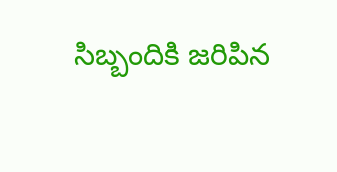సిబ్బందికి జ‌రిపిన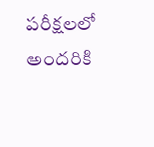ప‌రీక్ష‌ల‌లో అంద‌రికి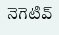నెగెటివ్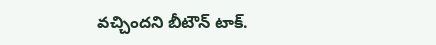వ‌చ్చింద‌ని బీటౌన్ టాక్.